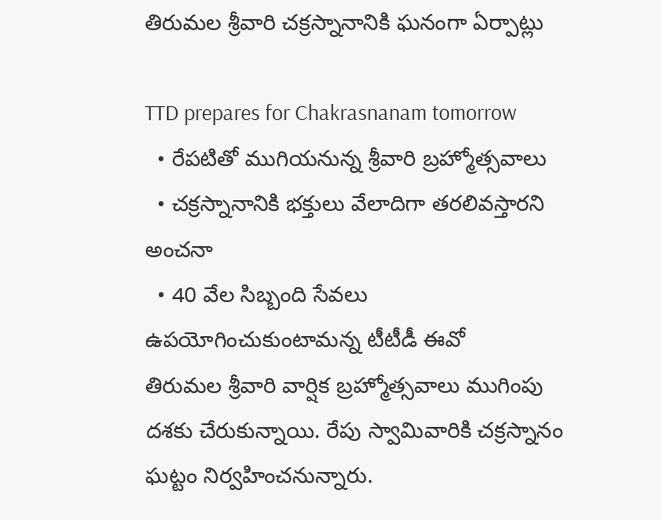తిరుమల శ్రీవారి చక్రస్నానానికి ఘనంగా ఏర్పాట్లు

TTD prepares for Chakrasnanam tomorrow
  • రేపటితో ముగియనున్న శ్రీవారి బ్రహ్మోత్సవాలు
  • చక్రస్నానానికి భక్తులు వేలాదిగా తరలివస్తారని అంచనా
  • 40 వేల సిబ్బంది సేవలు ఉపయోగించుకుంటామన్న టీటీడీ ఈవో
తిరుమల శ్రీవారి వార్షిక బ్రహ్మోత్సవాలు ముగింపు దశకు చేరుకున్నాయి. రేపు స్వామివారికి చక్రస్నానం ఘట్టం నిర్వహించనున్నారు.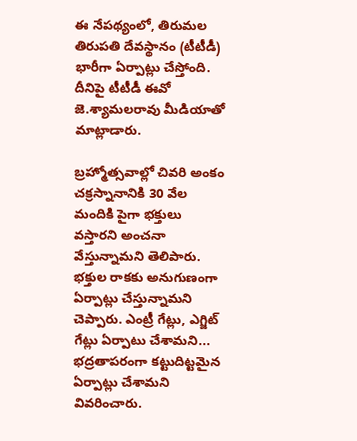ఈ నేపథ్యంలో, తిరుమల తిరుపతి దేవస్థానం (టీటీడీ) భారీగా ఏర్పాట్లు చేస్తోంది. దీనిపై టీటీడీ ఈవో జె.శ్యామలరావు మీడియాతో మాట్లాడారు.

బ్రహ్మోత్సవాల్లో చివరి అంకం చక్రస్నానానికి 30 వేల మందికి పైగా భక్తులు వస్తారని అంచనా వేస్తున్నామని తెలిపారు. భక్తుల రాకకు అనుగుణంగా ఏర్పాట్లు చేస్తున్నామని చెప్పారు. ఎంట్రీ గేట్లు, ఎగ్జిట్ గేట్లు ఏర్పాటు చేశామని... భద్రతాపరంగా కట్టుదిట్టమైన ఏర్పాట్లు చేశామని వివరించారు.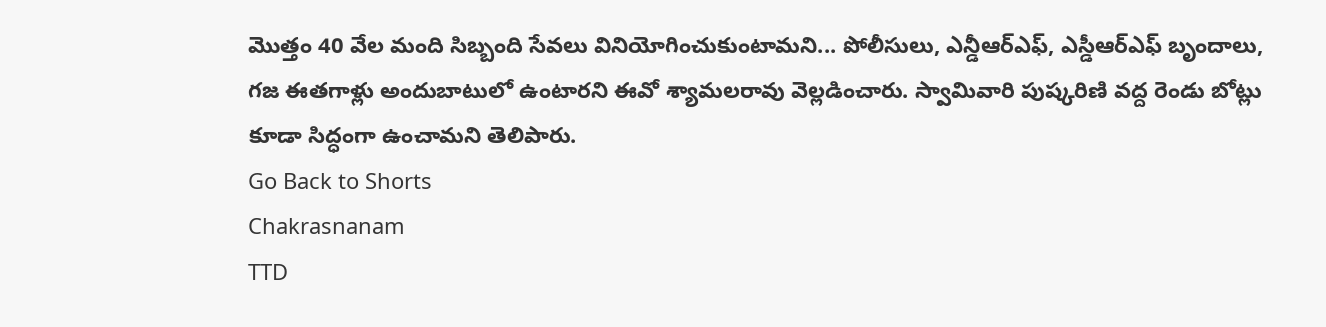మొత్తం 40 వేల మంది సిబ్బంది సేవలు వినియోగించుకుంటామని... పోలీసులు, ఎన్డీఆర్ఎఫ్, ఎస్డీఆర్ఎఫ్ బృందాలు, గజ ఈతగాళ్లు అందుబాటులో ఉంటారని ఈవో శ్యామలరావు వెల్లడించారు. స్వామివారి పుష్కరిణి వద్ద రెండు బోట్లు కూడా సిద్ధంగా ఉంచామని తెలిపారు.
Go Back to Shorts
Chakrasnanam
TTD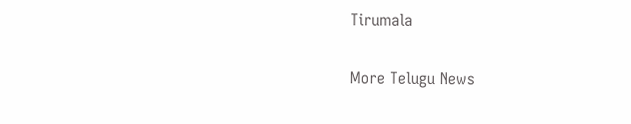Tirumala

More Telugu News